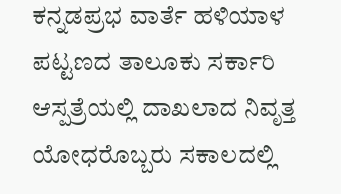ಕನ್ನಡಪ್ರಭ ವಾರ್ತೆ ಹಳಿಯಾಳ
ಪಟ್ಟಣದ ತಾಲೂಕು ಸರ್ಕಾರಿ ಆಸ್ಪತ್ರೆಯಲ್ಲಿ ದಾಖಲಾದ ನಿವೃತ್ತ ಯೋಧರೊಬ್ಬರು ಸಕಾಲದಲ್ಲಿ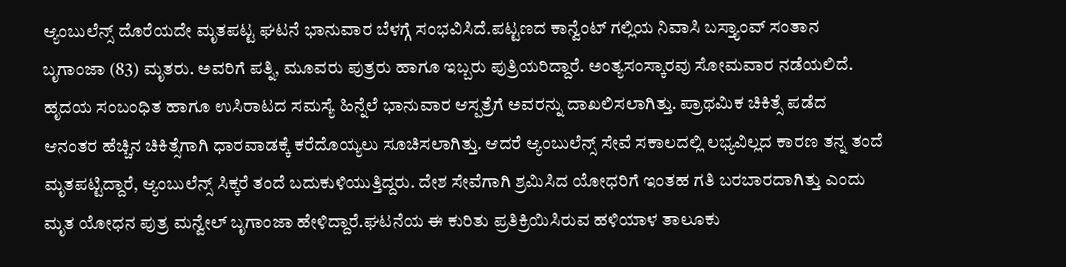ಆ್ಯಂಬುಲೆನ್ಸ್ ದೊರೆಯದೇ ಮೃತಪಟ್ಟ ಘಟನೆ ಭಾನುವಾರ ಬೆಳಗ್ಗೆ ಸಂಭವಿಸಿದೆ.ಪಟ್ಟಣದ ಕಾನ್ವೆಂಟ್ ಗಲ್ಲಿಯ ನಿವಾಸಿ ಬಸ್ತ್ಯಾಂವ್ ಸಂತಾನ ಬೃಗಾಂಜಾ (83) ಮೃತರು. ಅವರಿಗೆ ಪತ್ನಿ, ಮೂವರು ಪುತ್ರರು ಹಾಗೂ ಇಬ್ಬರು ಪುತ್ರಿಯರಿದ್ದಾರೆ. ಅಂತ್ಯಸಂಸ್ಕಾರವು ಸೋಮವಾರ ನಡೆಯಲಿದೆ.
ಹೃದಯ ಸಂಬಂಧಿತ ಹಾಗೂ ಉಸಿರಾಟದ ಸಮಸ್ಯೆ ಹಿನ್ನೆಲೆ ಭಾನುವಾರ ಆಸ್ಪತ್ರೆಗೆ ಅವರನ್ನು ದಾಖಲಿಸಲಾಗಿತ್ತು. ಪ್ರಾಥಮಿಕ ಚಿಕಿತ್ಸೆ ಪಡೆದ ಆನಂತರ ಹೆಚ್ಚಿನ ಚಿಕಿತ್ಸೆಗಾಗಿ ಧಾರವಾಡಕ್ಕೆ ಕರೆದೊಯ್ಯಲು ಸೂಚಿಸಲಾಗಿತ್ತು. ಆದರೆ ಆ್ಯಂಬುಲೆನ್ಸ್ ಸೇವೆ ಸಕಾಲದಲ್ಲಿ ಲಭ್ಯವಿಲ್ಲದ ಕಾರಣ ತನ್ನ ತಂದೆ ಮೃತಪಟ್ಟಿದ್ದಾರೆ, ಆ್ಯಂಬುಲೆನ್ಸ್ ಸಿಕ್ಕರೆ ತಂದೆ ಬದುಕುಳಿಯುತ್ತಿದ್ದರು. ದೇಶ ಸೇವೆಗಾಗಿ ಶ್ರಮಿಸಿದ ಯೋಧರಿಗೆ ಇಂತಹ ಗತಿ ಬರಬಾರದಾಗಿತ್ತು ಎಂದು ಮೃತ ಯೋಧನ ಪುತ್ರ ಮನ್ವೇಲ್ ಬೃಗಾಂಜಾ ಹೇಳಿದ್ದಾರೆ.ಘಟನೆಯ ಈ ಕುರಿತು ಪ್ರತಿಕ್ರಿಯಿಸಿರುವ ಹಳಿಯಾಳ ತಾಲೂಕು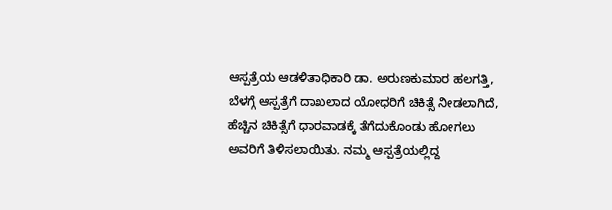ಆಸ್ಪತ್ರೆಯ ಆಡಳಿತಾಧಿಕಾರಿ ಡಾ. ಅರುಣಕುಮಾರ ಹಲಗತ್ತಿ, ಬೆಳಗ್ಗೆ ಆಸ್ಪತ್ರೆಗೆ ದಾಖಲಾದ ಯೋಧರಿಗೆ ಚಿಕಿತ್ಸೆ ನೀಡಲಾಗಿದೆ, ಹೆಚ್ಚಿನ ಚಿಕಿತ್ಸೆಗೆ ಧಾರವಾಡಕ್ಕೆ ತೆಗೆದುಕೊಂಡು ಹೋಗಲು ಅವರಿಗೆ ತಿಳಿಸಲಾಯಿತು. ನಮ್ಮ ಆಸ್ಪತ್ರೆಯಲ್ಲಿದ್ದ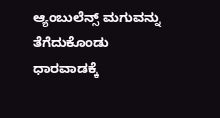ಆ್ಯಂಬುಲೆನ್ಸ್ ಮಗುವನ್ನು ತೆಗೆದುಕೊಂಡು ಧಾರವಾಡಕ್ಕೆ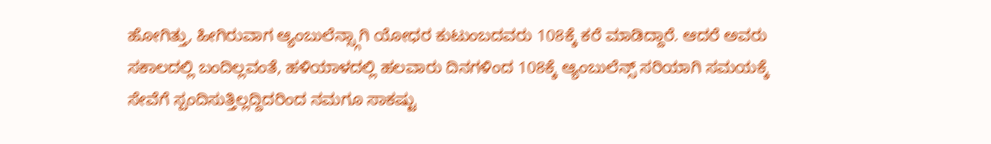ಹೋಗಿತ್ತು, ಹೀಗಿರುವಾಗ ಆ್ಯಂಬುಲೆನ್ಸ್ಗಾಗಿ ಯೋಧರ ಕುಟುಂಬದವರು 108ಕ್ಕೆ ಕರೆ ಮಾಡಿದ್ದಾರೆ. ಆದರೆ ಅವರು ಸಕಾಲದಲ್ಲಿ ಬಂದಿಲ್ಲವಂತೆ, ಹಳಿಯಾಳದಲ್ಲಿ ಹಲವಾರು ದಿನಗಳಿಂದ 108ಕ್ಕೆ ಆ್ಯಂಬುಲೆನ್ಸ್ ಸರಿಯಾಗಿ ಸಮಯಕ್ಕೆ ಸೇವೆಗೆ ಸ್ಪಂದಿಸುತ್ತಿಲ್ಲದ್ದಿದರಿಂದ ನಮಗೂ ಸಾಕಷ್ಟು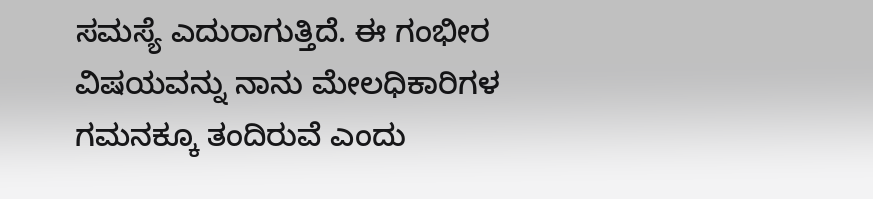ಸಮಸ್ಯೆ ಎದುರಾಗುತ್ತಿದೆ. ಈ ಗಂಭೀರ ವಿಷಯವನ್ನು ನಾನು ಮೇಲಧಿಕಾರಿಗಳ ಗಮನಕ್ಕೂ ತಂದಿರುವೆ ಎಂದು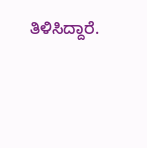ತಿಳಿಸಿದ್ದಾರೆ.